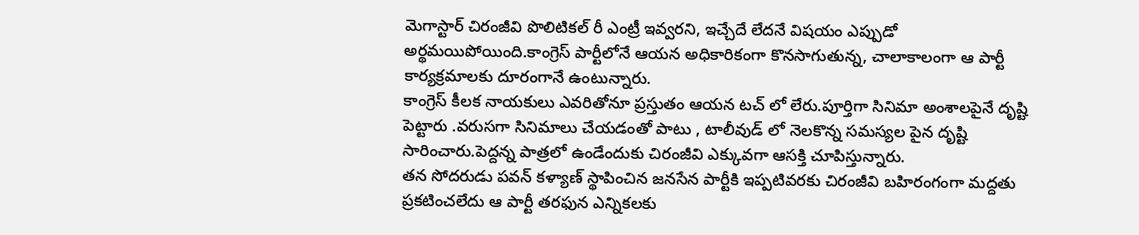మెగాస్టార్ చిరంజీవి పొలిటికల్ రీ ఎంట్రీ ఇవ్వరని, ఇచ్చేదే లేదనే విషయం ఎప్పుడో అర్థమయిపోయింది.కాంగ్రెస్ పార్టీలోనే ఆయన అధికారికంగా కొనసాగుతున్న, చాలాకాలంగా ఆ పార్టీ కార్యక్రమాలకు దూరంగానే ఉంటున్నారు.
కాంగ్రెస్ కీలక నాయకులు ఎవరితోనూ ప్రస్తుతం ఆయన టచ్ లో లేరు.పూర్తిగా సినిమా అంశాలపైనే దృష్టి పెట్టారు .వరుసగా సినిమాలు చేయడంతో పాటు , టాలీవుడ్ లో నెలకొన్న సమస్యల పైన దృష్టి సారించారు.పెద్దన్న పాత్రలో ఉండేందుకు చిరంజీవి ఎక్కువగా ఆసక్తి చూపిస్తున్నారు.
తన సోదరుడు పవన్ కళ్యాణ్ స్థాపించిన జనసేన పార్టీకి ఇప్పటివరకు చిరంజీవి బహిరంగంగా మద్దతు ప్రకటించలేదు ఆ పార్టీ తరఫున ఎన్నికలకు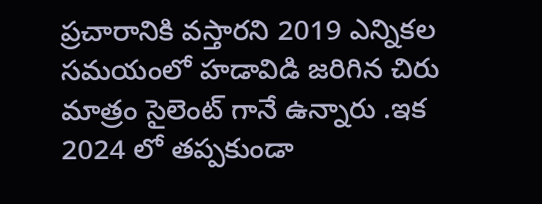ప్రచారానికి వస్తారని 2019 ఎన్నికల సమయంలో హడావిడి జరిగిన చిరు మాత్రం సైలెంట్ గానే ఉన్నారు .ఇక 2024 లో తప్పకుండా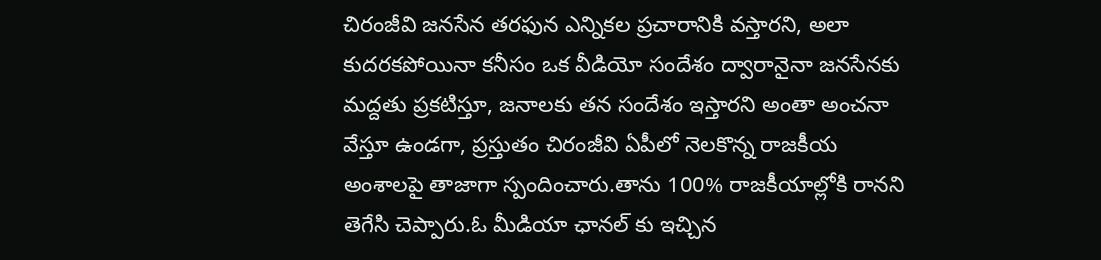చిరంజీవి జనసేన తరఫున ఎన్నికల ప్రచారానికి వస్తారని, అలా కుదరకపోయినా కనీసం ఒక వీడియో సందేశం ద్వారానైనా జనసేనకు మద్దతు ప్రకటిస్తూ, జనాలకు తన సందేశం ఇస్తారని అంతా అంచనా వేస్తూ ఉండగా, ప్రస్తుతం చిరంజీవి ఏపీలో నెలకొన్న రాజకీయ అంశాలపై తాజాగా స్పందించారు.తాను 100% రాజకీయాల్లోకి రానని తెగేసి చెప్పారు.ఓ మీడియా ఛానల్ కు ఇచ్చిన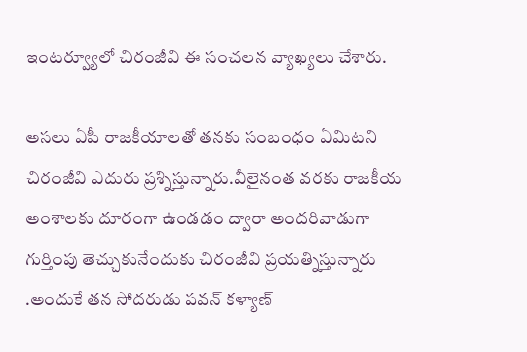ఇంటర్వ్యూలో చిరంజీవి ఈ సంచలన వ్యాఖ్యలు చేశారు.

అసలు ఏపీ రాజకీయాలతో తనకు సంబంధం ఏమిటని చిరంజీవి ఎదురు ప్రశ్నిస్తున్నారు.వీలైనంత వరకు రాజకీయ అంశాలకు దూరంగా ఉండడం ద్వారా అందరివాడుగా గుర్తింపు తెచ్చుకునేందుకు చిరంజీవి ప్రయత్నిస్తున్నారు .అందుకే తన సోదరుడు పవన్ కళ్యాణ్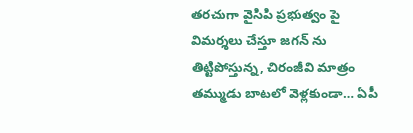తరచుగా వైసిపి ప్రభుత్వం పై విమర్శలు చేస్తూ జగన్ ను తిట్టిపోస్తున్న, చిరంజీవి మాత్రం తమ్ముడు బాటలో వెళ్లకుండా… ఏపీ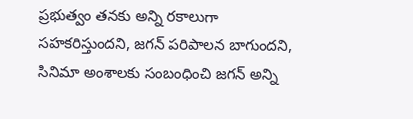ప్రభుత్వం తనకు అన్ని రకాలుగా సహకరిస్తుందని, జగన్ పరిపాలన బాగుందని, సినిమా అంశాలకు సంబంధించి జగన్ అన్ని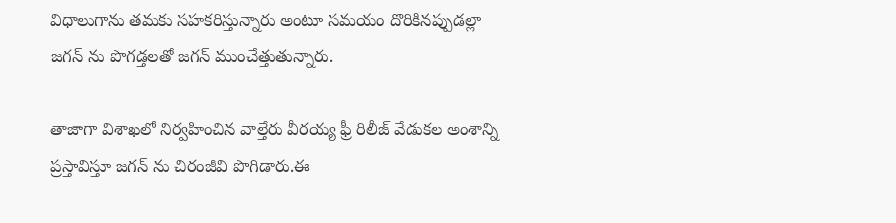విధాలుగాను తమకు సహకరిస్తున్నారు అంటూ సమయం దొరికినప్పుడల్లా జగన్ ను పొగడ్తలతో జగన్ ముంచేత్తుతున్నారు.

తాజాగా విశాఖలో నిర్వహించిన వాల్తేరు వీరయ్య ఫ్రీ రిలీజ్ వేడుకల అంశాన్ని ప్రస్తావిస్తూ జగన్ ను చిరంజీవి పొగిడారు.ఈ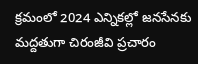క్రమంలో 2024 ఎన్నికల్లో జనసేనకు మద్దతుగా చిరంజీవి ప్రచారం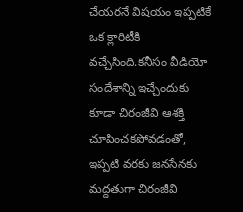చేయరనే విషయం ఇప్పటికే ఒక క్లారిటీకి వచ్చేసింది.కనీసం వీడియో సందేశాన్ని ఇచ్చేందుకు కూడా చిరంజీవి ఆశక్తి చూపించకపోవడంతో, ఇప్పటి వరకు జనసేనకు మద్దతుగా చిరంజీవి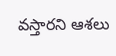వస్తారని ఆశలు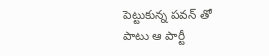పెట్టుకున్న పవన్ తో పాటు ఆ పార్టీ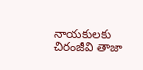నాయకులకు చిరంజీవి తాజా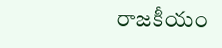రాజకీయం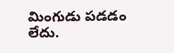మింగుడు పడడం లేదు.